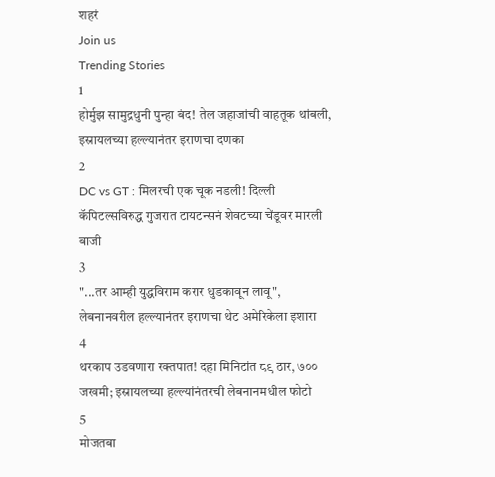शहरं
Join us
Trending Stories
1
होर्मुझ सामुद्रधुनी पुन्हा बंद! तेल जहाजांची वाहतूक थांबली, इस्रायलच्या हल्ल्यानंतर इराणचा दणका
2
DC vs GT : मिलरची एक चूक नडली! दिल्ली कॅपिटल्सविरुद्ध गुजरात टायटन्सनं शेवटच्या चेंडूवर मारली बाजी
3
"...तर आम्ही युद्धविराम करार धुडकावून लावू", लेबनानवरील हल्ल्यानंतर इराणचा थेट अमेरिकेला इशारा
4
थरकाप उडवणारा रक्तपात! दहा मिनिटांत ८९ ठार, ७०० जखमी; इस्रायलच्या हल्ल्यांनंतरची लेबनानमधील फोटो
5
मोजतबा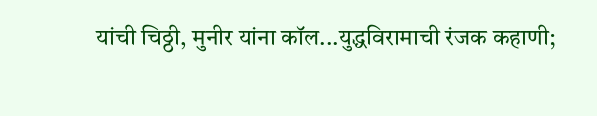यांची चिठ्ठी, मुनीर यांना कॉल...युद्धविरामाची रंजक कहाणी;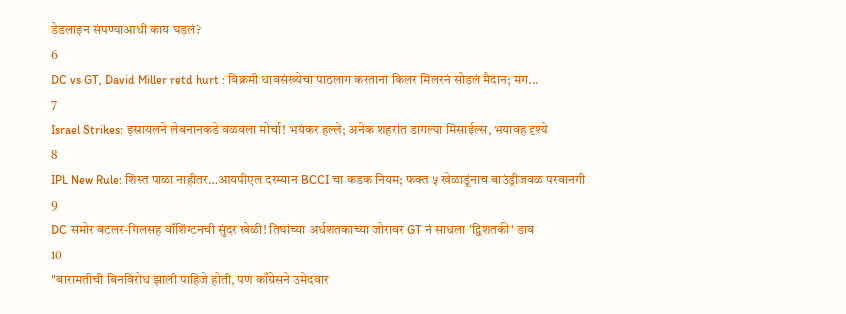डेडलाइन संपण्याआधी काय घडलं?
6
DC vs GT, David Miller retd hurt : विक्रमी धावसंख्येचा पाठलाग करताना किलर मिलरनं सोडलं मैदान; मग...
7
Israel Strikes: इस्रायलने लेबनानकडे वळवला मोर्चा! भयंकर हल्ले; अनेक शहरांत डागल्या मिसाईल्स, भयावह दृश्ये
8
IPL New Rule: शिस्त पाळा नाहीतर…आयपीएल दरम्यान BCCI चा कडक नियम; फक्त ५ खेळाडूंनाच बाउंड्रीजवळ परवानगी
9
DC समोर बटलर-गिलसह वॉशिंग्टनची सुंदर खेळी! तिघांच्या अर्धशतकाच्या जोरावर GT नं साधला 'द्विशतकी' डाव
10
"बारामतीची बिनविरोध झाली पाहिजे होती, पण काँग्रेसने उमेदवार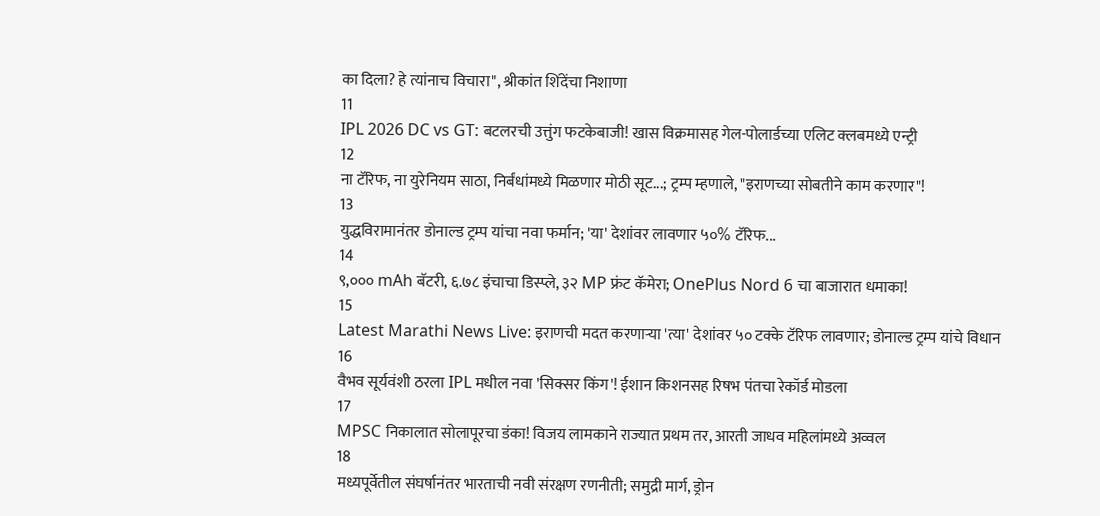का दिला? हे त्यांनाच विचारा", श्रीकांत शिंदेंचा निशाणा
11
IPL 2026 DC vs GT: बटलरची उत्तुंग फटकेबाजी! खास विक्रमासह गेल-पोलार्डच्या एलिट क्लबमध्ये एन्ट्री
12
ना टॅरिफ, ना युरेनियम साठा, निर्बंधांमध्ये मिळणार मोठी सूट...; ट्रम्प म्हणाले, "इराणच्या सोबतीने काम करणार"!
13
युद्धविरामानंतर डोनाल्ड ट्रम्प यांचा नवा फर्मान; 'या' देशांवर लावणार ५०% टॅरिफ...
14
९,००० mAh बॅटरी, ६.७८ इंचाचा डिस्प्ले, ३२ MP फ्रंट कॅमेरा; OnePlus Nord 6 चा बाजारात धमाका!
15
Latest Marathi News Live: इराणची मदत करणाऱ्या 'त्या' देशांवर ५० टक्के टॅरिफ लावणार; डोनाल्ड ट्रम्प यांचे विधान
16
वैभव सूर्यवंशी ठरला IPL मधील नवा 'सिक्सर किंग'! ईशान किशनसह रिषभ पंतचा रेकॉर्ड मोडला
17
MPSC निकालात सोलापूरचा डंका! विजय लामकाने राज्यात प्रथम तर, आरती जाधव महिलांमध्ये अव्वल
18
मध्यपूर्वेतील संघर्षानंतर भारताची नवी संरक्षण रणनीती; समुद्री मार्ग, ड्रोन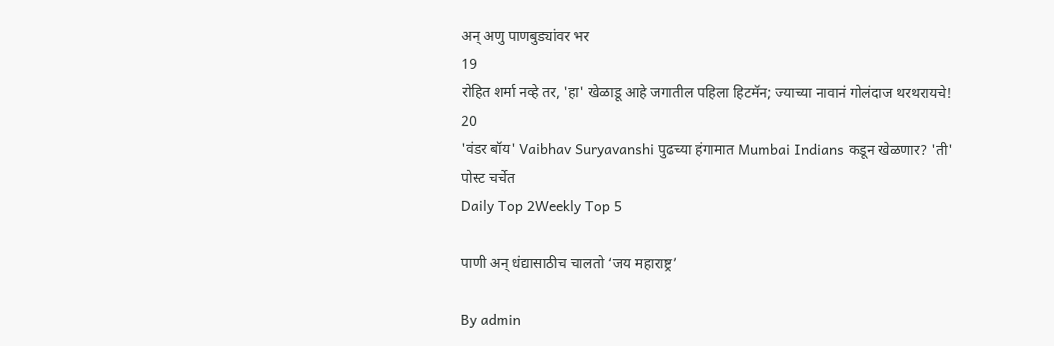अन् अणु पाणबुड्यांवर भर
19
रोहित शर्मा नव्हे तर, 'हा' खेळाडू आहे जगातील पहिला हिटमॅन; ज्याच्या नावानं गोलंदाज थरथरायचे!
20
'वंडर बॉय' Vaibhav Suryavanshi पुढच्या हंगामात Mumbai Indians कडून खेळणार? 'ती' पोस्ट चर्चेत
Daily Top 2Weekly Top 5

पाणी अन् धंद्यासाठीच चालतो ‘जय महाराष्ट्र’

By admin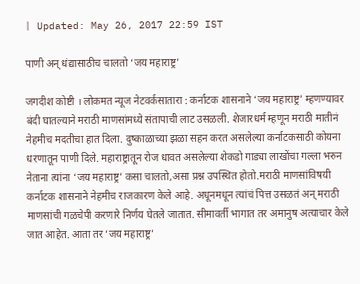| Updated: May 26, 2017 22:59 IST

पाणी अन् धंद्यासाठीच चालतो ‘जय महाराष्ट्र’

जगदीश कोष्टी । लोकमत न्यूज नेटवर्कसातारा : कर्नाटक शासनाने ‘जय महाराष्ट्र’ म्हणण्यावर बंदी घातल्याने मराठी माणसांमध्ये संतापाची लाट उसळली. शेजारधर्म म्हणून मराठी मातीनं नेहमीच मदतीचा हात दिला. दुष्काळाच्या झळा सहन करत असलेल्या कर्नाटकसाठी कोयना धरणातून पाणी दिले. महाराष्ट्रातून रोज धावत असलेल्या शेकडो गाड्या लाखोंचा गल्ला भरुन नेताना त्यांना ‘जय महाराष्ट्र’ कसा चालतो,असा प्रश्न उपस्थित होतो.मराठी माणसांविषयी कर्नाटक शासनाने नेहमीच राजकारण केले आहे. अधूनमधून त्यांचं पित्त उसळतं अन् मराठी माणसांची गळचेपी करणारे निर्णय घेतले जातात. सीमावर्ती भागात तर अमानुष अत्याचार केले जात आहेत. आता तर ‘जय महाराष्ट्र’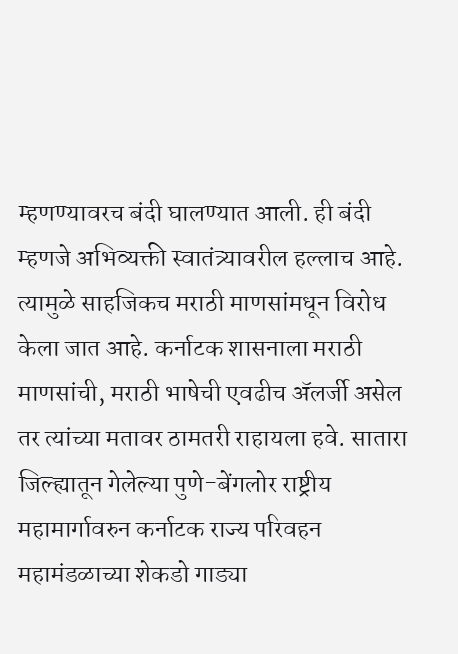म्हणण्यावरच बंदी घालण्यात आली. ही बंदी म्हणजे अभिव्यक्ती स्वातंत्र्यावरील हल्लाच आहे. त्यामुळे साहजिकच मराठी माणसांमधून विरोध केला जात आहे. कर्नाटक शासनाला मराठी माणसांची, मराठी भाषेची एवढीच अ‍ॅलर्जी असेल तर त्यांच्या मतावर ठामतरी राहायला हवे. सातारा जिल्ह्यातून गेलेल्या पुणे-बेंगलोर राष्ट्रीय महामार्गावरुन कर्नाटक राज्य परिवहन महामंडळाच्या शेकडो गाड्या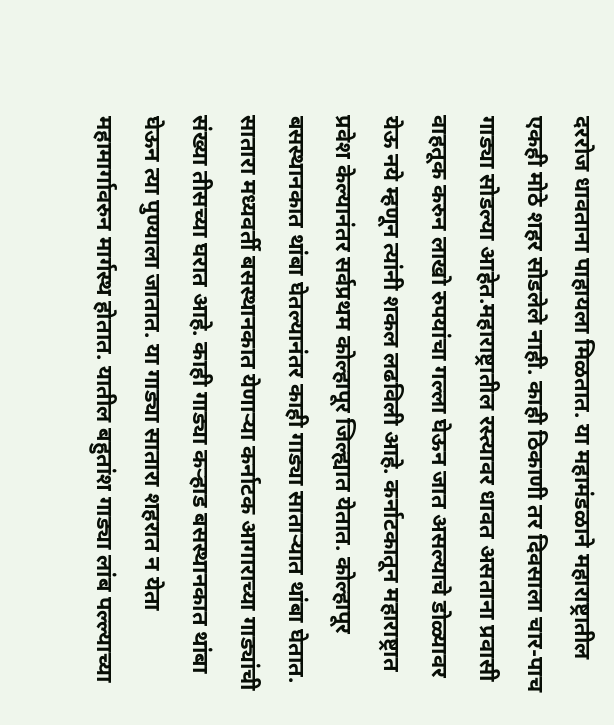दररोज धावताना पाहायला मिळतात. या महामंडळाने महाराष्ट्रातील एकही मोठे शहर सोडलेले नाही. काही ठिकाणी तर दिवसाला चार-पाच गाड्या सोडल्या आहेत.महाराष्ट्रातील रस्त्यावर धावत असताना प्रवासी वाहतूक करुन लाखो रुपयांचा गल्ला घेऊन जात असल्याचे डोळ्यावर येऊ नये म्हणून त्यांनी शकल लढविली आहे. कर्नाटकातून महाराष्ट्रात प्रवेश केल्यानंतर सर्वप्रथम कोल्हापूर जिल्ह्यात येतात. कोल्हापूर बसस्थानकात थांबा घेतल्यानंतर काही गाड्या साताऱ्यात थांबा घेतात. सातारा मध्यवर्ती बसस्थानकात येणाऱ्या कर्नाटक आगाराच्या गाड्यांची संख्या तीसच्या घरात आहे. काही गाड्या कऱ्हाड बसस्थानकात थांबा घेऊन त्या पुण्याला जातात. या गाड्या सातारा शहरात न येता महामार्गावरुन मार्गस्थ होतात. यातील बहुतांश गाड्या लांब पल्ल्याच्या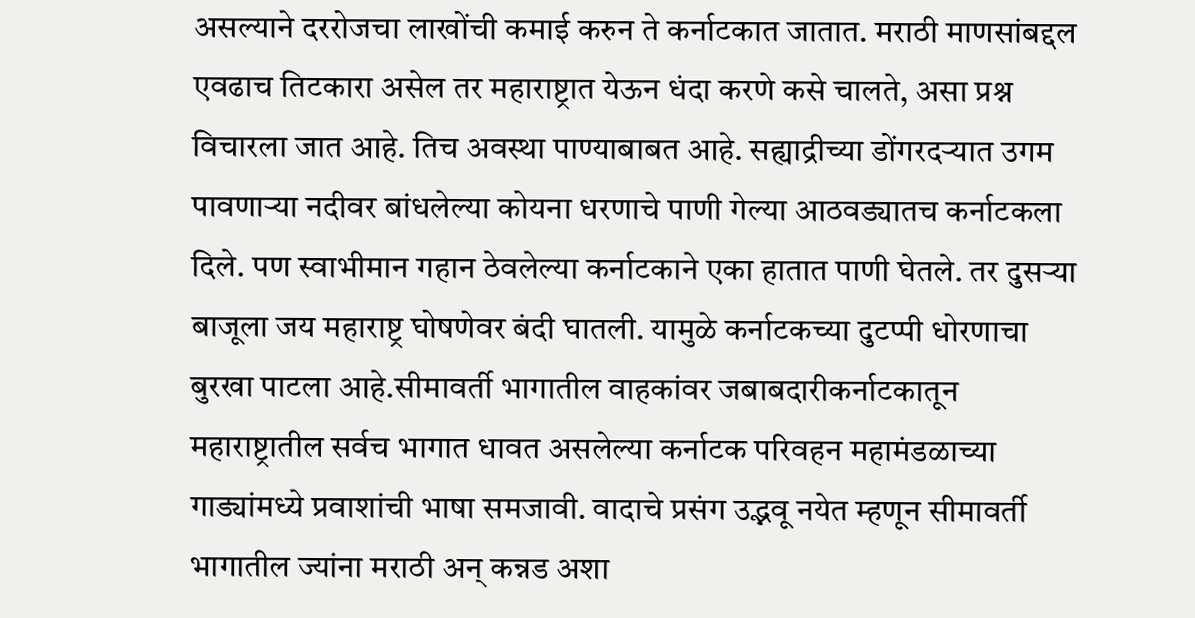असल्याने दररोजचा लाखोंची कमाई करुन ते कर्नाटकात जातात. मराठी माणसांबद्दल एवढाच तिटकारा असेल तर महाराष्ट्रात येऊन धंदा करणे कसे चालते, असा प्रश्न विचारला जात आहे. तिच अवस्था पाण्याबाबत आहे. सह्याद्रीच्या डोंगरदऱ्यात उगम पावणाऱ्या नदीवर बांधलेल्या कोयना धरणाचे पाणी गेल्या आठवड्यातच कर्नाटकला दिले. पण स्वाभीमान गहान ठेवलेल्या कर्नाटकाने एका हातात पाणी घेतले. तर दुसऱ्या बाजूला जय महाराष्ट्र घोषणेवर बंदी घातली. यामुळे कर्नाटकच्या दुटप्पी धोरणाचा बुरखा पाटला आहे.सीमावर्ती भागातील वाहकांवर जबाबदारीकर्नाटकातून महाराष्ट्रातील सर्वच भागात धावत असलेल्या कर्नाटक परिवहन महामंडळाच्या गाड्यांमध्ये प्रवाशांची भाषा समजावी. वादाचे प्रसंग उद्भवू नयेत म्हणून सीमावर्ती भागातील ज्यांना मराठी अन् कन्नड अशा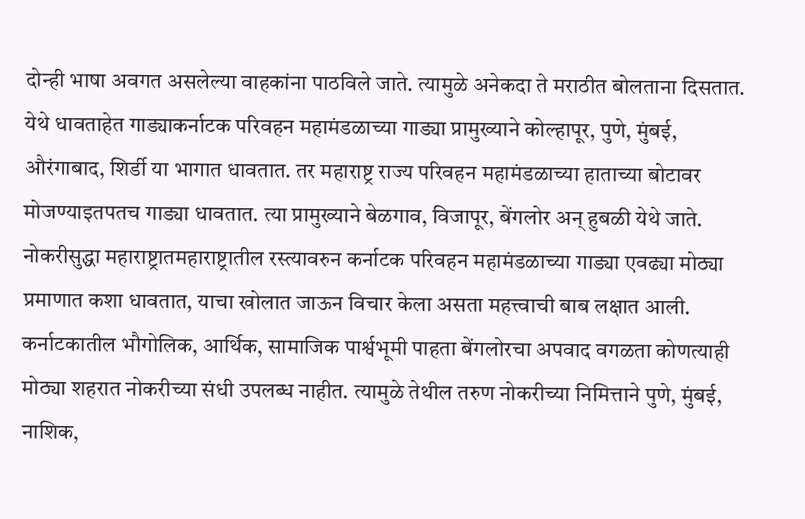दोन्ही भाषा अवगत असलेल्या वाहकांना पाठविले जाते. त्यामुळे अनेकदा ते मराठीत बोलताना दिसतात. येथे धावताहेत गाड्याकर्नाटक परिवहन महामंडळाच्या गाड्या प्रामुख्याने कोल्हापूर, पुणे, मुंबई, औरंगाबाद, शिर्डी या भागात धावतात. तर महाराष्ट्र राज्य परिवहन महामंडळाच्या हाताच्या बोटावर मोजण्याइतपतच गाड्या धावतात. त्या प्रामुख्याने बेळगाव, विजापूर, बेंगलोर अन् हुबळी येथे जाते. नोकरीसुद्धा महाराष्ट्रातमहाराष्ट्रातील रस्त्यावरुन कर्नाटक परिवहन महामंडळाच्या गाड्या एवढ्या मोठ्या प्रमाणात कशा धावतात, याचा खोलात जाऊन विचार केला असता महत्त्वाची बाब लक्षात आली. कर्नाटकातील भौगोलिक, आर्थिक, सामाजिक पार्श्वभूमी पाहता बेंगलोरचा अपवाद वगळता कोणत्याही मोठ्या शहरात नोकरीच्या संधी उपलब्ध नाहीत. त्यामुळे तेथील तरुण नोकरीच्या निमित्ताने पुणे, मुंबई, नाशिक,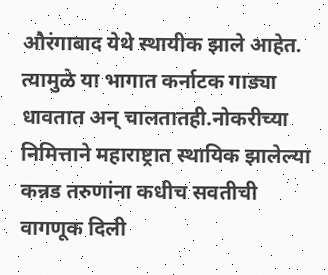औरंगाबाद येथे स्थायीक झाले आहेत. त्यामुळे या भागात कर्नाटक गाड्या धावतात अन् चालतातही.नोकरीच्या निमित्ताने महाराष्ट्रात स्थायिक झालेल्या कन्नड तरुणांना कधीच सवतीची वागणूक दिली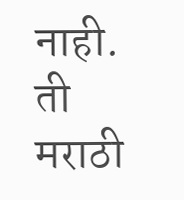नाही. ती मराठी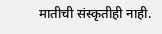मातीची संस्कृतीही नाही.